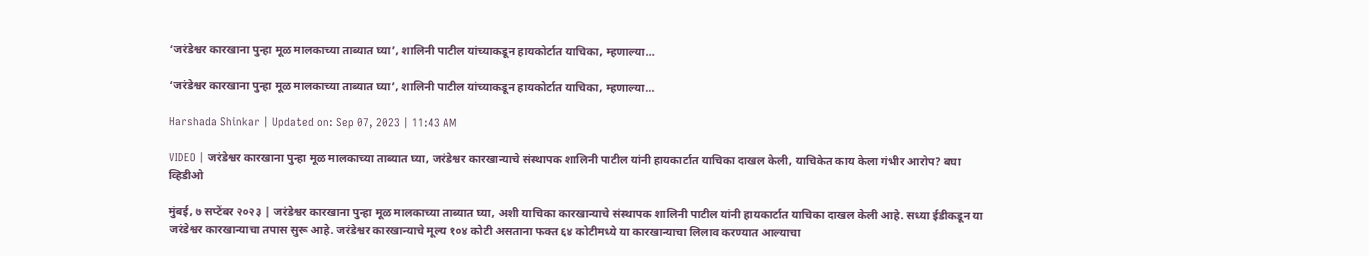‘जरंडेश्वर कारखाना पुन्हा मूळ मालकाच्या ताब्यात घ्या’, शालिनी पाटील यांच्याकडून हायकोर्टात याचिका, म्हणाल्या…

‘जरंडेश्वर कारखाना पुन्हा मूळ मालकाच्या ताब्यात घ्या’, शालिनी पाटील यांच्याकडून हायकोर्टात याचिका, म्हणाल्या…

Harshada Shinkar | Updated on: Sep 07, 2023 | 11:43 AM

VIDEO | जरंडेश्वर कारखाना पुन्हा मूळ मालकाच्या ताब्यात घ्या, जरंडेश्वर कारखान्याचे संस्थापक शालिनी पाटील यांनी हायकार्टात याचिका दाखल केली, याचिकेत काय केला गंभीर आरोप? बघा व्हिडीओ

मुंबई, ७ सप्टेंबर २०२३ | जरंडेश्वर कारखाना पुन्हा मूळ मालकाच्या ताब्यात घ्या, अशी याचिका कारखान्याचे संस्थापक शालिनी पाटील यांनी हायकार्टात याचिका दाखल केली आहे. सध्या ईडीकडून या जरंडेश्वर कारखान्याचा तपास सुरू आहे. जरंडेश्वर कारखान्याचे मूल्य १०४ कोटी असताना फक्त ६४ कोटीमध्ये या कारखान्याचा लिलाव करण्यात आल्याचा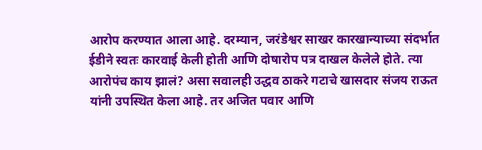आरोप करण्यात आला आहे. दरम्यान, जरंडेश्वर साखर कारखान्याच्या संदर्भात ईडीने स्वतः कारवाई केली होती आणि दोषारोप पत्र दाखल केलेले होते. त्या आरोपंच काय झालं? असा सवालही उद्धव ठाकरे गटाचे खासदार संजय राऊत यांनी उपस्थित केला आहे. तर अजित पवार आणि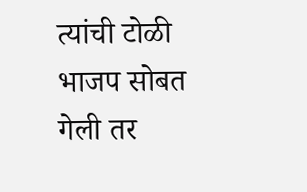त्यांची टोळी भाजप सोबत गेली तर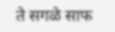ते सगळे साफ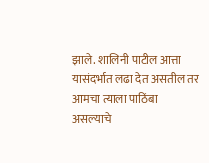झाले. शालिनी पाटील आत्ता यासंदर्भात लढा देत असतील तर आमचा त्याला पाठिंबा असल्याचे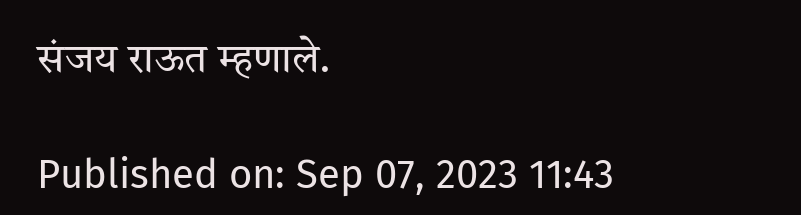संजय राऊत म्हणाले.

Published on: Sep 07, 2023 11:43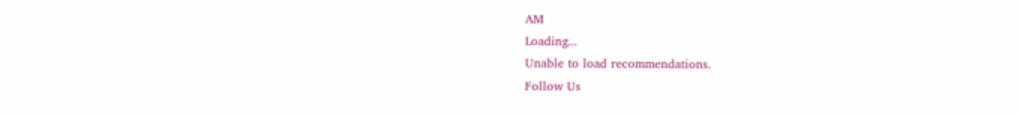AM
Loading...
Unable to load recommendations.
Follow Us